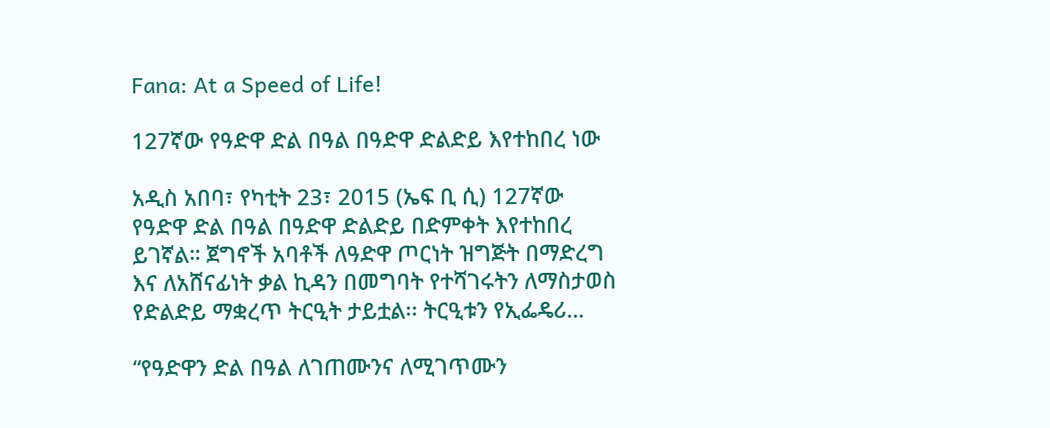Fana: At a Speed of Life!

127ኛው የዓድዋ ድል በዓል በዓድዋ ድልድይ እየተከበረ ነው

አዲስ አበባ፣ የካቲት 23፣ 2015 (ኤፍ ቢ ሲ) 127ኛው የዓድዋ ድል በዓል በዓድዋ ድልድይ በድምቀት እየተከበረ ይገኛል። ጀግኖች አባቶች ለዓድዋ ጦርነት ዝግጅት በማድረግ እና ለአሸናፊነት ቃል ኪዳን በመግባት የተሻገሩትን ለማስታወስ የድልድይ ማቋረጥ ትርዒት ታይቷል፡፡ ትርዒቱን የኢፌዴሪ…

“የዓድዋን ድል በዓል ለገጠሙንና ለሚገጥሙን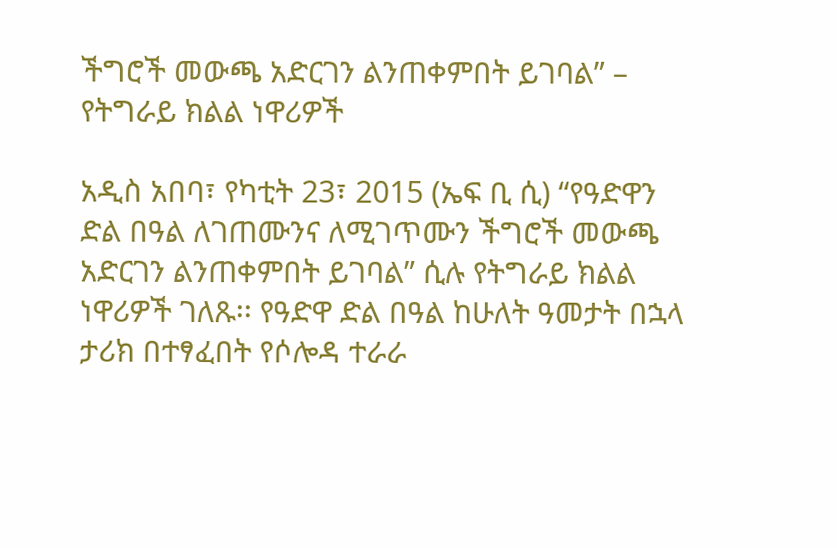ችግሮች መውጫ አድርገን ልንጠቀምበት ይገባል” – የትግራይ ክልል ነዋሪዎች

አዲስ አበባ፣ የካቲት 23፣ 2015 (ኤፍ ቢ ሲ) “የዓድዋን ድል በዓል ለገጠሙንና ለሚገጥሙን ችግሮች መውጫ አድርገን ልንጠቀምበት ይገባል” ሲሉ የትግራይ ክልል ነዋሪዎች ገለጹ፡፡ የዓድዋ ድል በዓል ከሁለት ዓመታት በኋላ ታሪክ በተፃፈበት የሶሎዳ ተራራ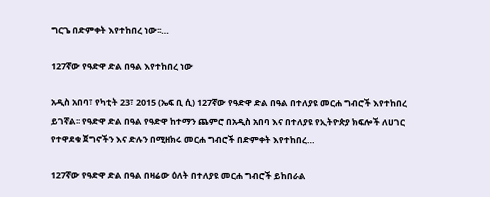ግርጌ በድምቀት እየተከበረ ነው፡፡…

127ኛው የዓድዋ ድል በዓል እየተከበረ ነው

አዲስ አበባ፣ የካቲት 23፣ 2015 (ኤፍ ቢ ሲ) 127ኛው የዓድዋ ድል በዓል በተለያዩ መርሐ ግብሮች እየተከበረ ይገኛል፡፡ የዓድዋ ድል በዓል የዓድዋ ከተማን ጨምሮ በአዲስ አበባ እና በተለያዩ የኢትዮጵያ ክፍሎች ለሀገር የተዋደቁ ጀግኖችን እና ድሉን በሚዘክሩ መርሐ ግብሮች በድምቀት እየተከበረ…

127ኛው የዓድዋ ድል በዓል በዛሬው ዕለት በተለያዩ መርሐ ግብሮች ይከበራል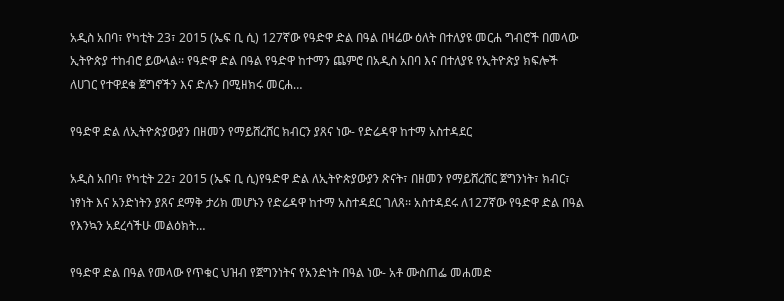አዲስ አበባ፣ የካቲት 23፣ 2015 (ኤፍ ቢ ሲ) 127ኛው የዓድዋ ድል በዓል በዛሬው ዕለት በተለያዩ መርሐ ግብሮች በመላው ኢትዮጵያ ተከብሮ ይውላል፡፡ የዓድዋ ድል በዓል የዓድዋ ከተማን ጨምሮ በአዲስ አበባ እና በተለያዩ የኢትዮጵያ ክፍሎች ለሀገር የተዋደቁ ጀግኖችን እና ድሉን በሚዘክሩ መርሐ…

የዓድዋ ድል ለኢትዮጵያውያን በዘመን የማይሸረሸር ክብርን ያጸና ነው- የድሬዳዋ ከተማ አስተዳደር

አዲስ አበባ፣ የካቲት 22፣ 2015 (ኤፍ ቢ ሲ)የዓድዋ ድል ለኢትዮጵያውያን ጽናት፣ በዘመን የማይሸረሸር ጀግንነት፣ ክብር፣ ነፃነት እና አንድነትን ያጸና ደማቅ ታሪክ መሆኑን የድሬዳዋ ከተማ አስተዳደር ገለጸ፡፡ አስተዳደሩ ለ127ኛው የዓድዋ ድል በዓል የእንኳን አደረሳችሁ መልዕክት…

የዓድዋ ድል በዓል የመላው የጥቁር ህዝብ የጀግንነትና የአንድነት በዓል ነው- አቶ ሙስጠፌ መሐመድ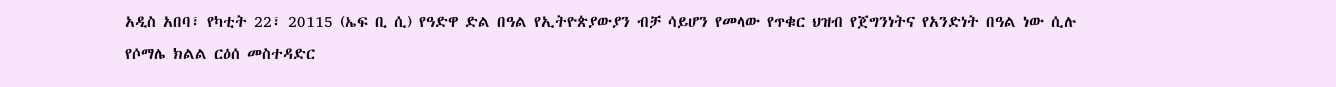አዲስ አበባ፣ የካቲት 22፣ 20115 (ኤፍ ቢ ሲ) የዓድዋ ድል በዓል የኢትዮጵያውያን ብቻ ሳይሆን የመላው የጥቁር ህዝብ የጀግንነትና የአንድነት በዓል ነው ሲሉ የሶማሌ ክልል ርዕሰ መስተዳድር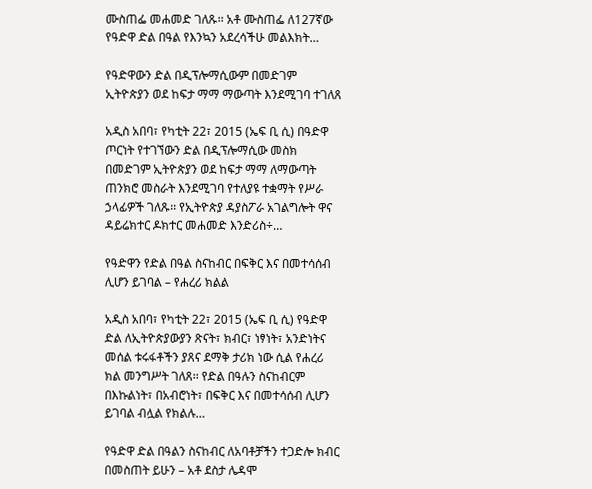ሙስጠፌ መሐመድ ገለጹ፡፡ አቶ ሙስጠፌ ለ127ኛው የዓድዋ ድል በዓል የእንኳን አደረሳችሁ መልእክት…

የዓድዋውን ድል በዲፕሎማሲውም በመድገም ኢትዮጵያን ወደ ከፍታ ማማ ማውጣት እንደሚገባ ተገለጸ

አዲስ አበባ፣ የካቲት 22፣ 2015 (ኤፍ ቢ ሲ) በዓድዋ ጦርነት የተገኘውን ድል በዲፕሎማሲው መስክ በመድገም ኢትዮጵያን ወደ ከፍታ ማማ ለማውጣት ጠንክሮ መስራት እንደሚገባ የተለያዩ ተቋማት የሥራ ኃላፊዎች ገለጹ፡፡ የኢትዮጵያ ዳያስፖራ አገልግሎት ዋና ዳይሬክተር ዶክተር መሐመድ እንድሪስ÷…

የዓድዋን የድል በዓል ስናከብር በፍቅር እና በመተሳሰብ ሊሆን ይገባል – የሐረሪ ክልል

አዲስ አበባ፣ የካቲት 22፣ 2015 (ኤፍ ቢ ሲ) የዓድዋ ድል ለኢትዮጵያውያን ጽናት፣ ክብር፣ ነፃነት፣ አንድነትና መሰል ቱሩፋቶችን ያጸና ደማቅ ታሪክ ነው ሲል የሐረሪ ክል መንግሥት ገለጸ፡፡ የድል በዓሉን ስናከብርም በእኩልነት፣ በአብሮነት፣ በፍቅር እና በመተሳሰብ ሊሆን ይገባል ብሏል የክልሉ…

የዓድዋ ድል በዓልን ስናከብር ለአባቶቻችን ተጋድሎ ክብር በመስጠት ይሁን – አቶ ደስታ ሌዳሞ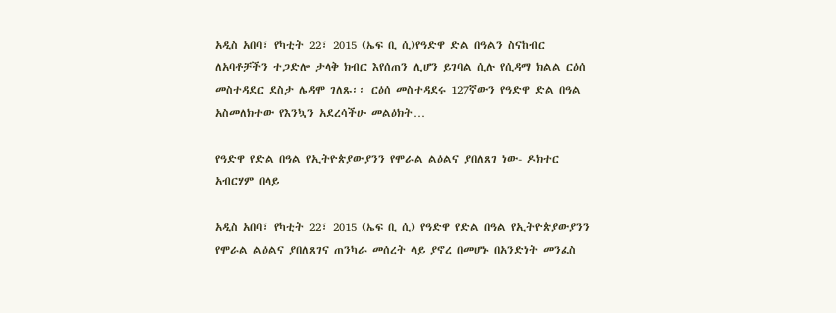አዲስ አበባ፣ የካቲት 22፣ 2015 (ኤፍ ቢ ሲ)የዓድዋ ድል በዓልን ስናከብር ለአባቶቻችን ተጋድሎ ታላቅ ክብር እየሰጠን ሊሆን ይገባል ሲሉ የሲዳማ ክልል ርዕሰ መስተዳደር ደስታ ሌዳሞ ገለጹ፡፡ ርዕሰ መስተዳደሩ 127ኛውን የዓድዋ ድል በዓል አስመለክተው የእንኳን አደረሳችሁ መልዕክት…

የዓድዋ የድል በዓል የኢትዮጵያውያንን የሞራል ልዕልና ያበለጸገ ነው- ዶክተር አብርሃም በላይ

አዲስ አበባ፣ የካቲት 22፣ 2015 (ኤፍ ቢ ሲ) የዓድዋ የድል በዓል የኢትዮጵያውያንን የሞራል ልዕልና ያበለጸገና ጠንካራ መሰረት ላይ ያኖረ በመሆኑ በአንድነት መንፈስ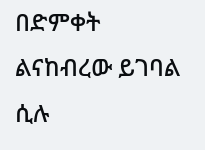በድምቀት ልናከብረው ይገባል ሲሉ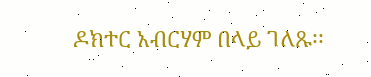ዶክተር አብርሃም በላይ ገለጹ፡፡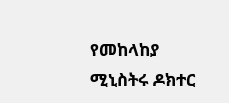የመከላከያ ሚኒስትሩ ዶክተር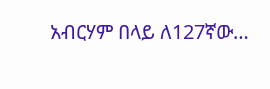አብርሃም በላይ ለ127ኛው…